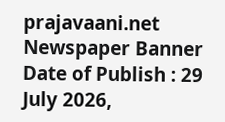prajavaani.net
Newspaper Banner
Date of Publish : 29 July 2026,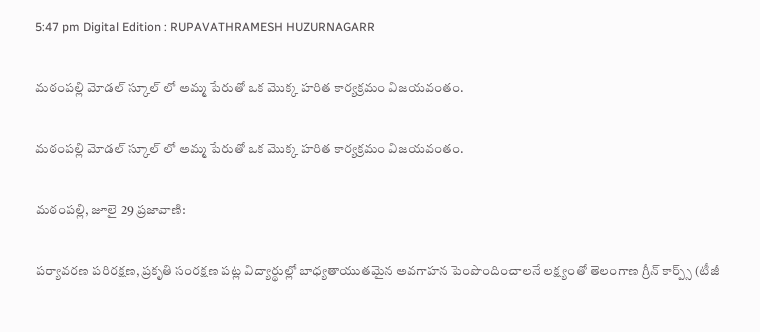5:47 pm Digital Edition : RUPAVATHRAMESH HUZURNAGARR

మఠంపల్లి మోడల్ స్కూల్ లో అమ్మ పేరుతో ఒక మొక్క హరిత కార్యక్రమం విజయవంతం.

మఠంపల్లి మోడల్ స్కూల్ లో అమ్మ పేరుతో ఒక మొక్క హరిత కార్యక్రమం విజయవంతం.

మఠంపల్లి, జూలై 29 ప్రజావాణి:

పర్యావరణ పరిరక్షణ, ప్రకృతి సంరక్షణ పట్ల విద్యార్థుల్లో బాధ్యతాయుతమైన అవగాహన పెంపొందించాలనే లక్ష్యంతో తెలంగాణ గ్రీన్ కార్ప్స్ (టీజీ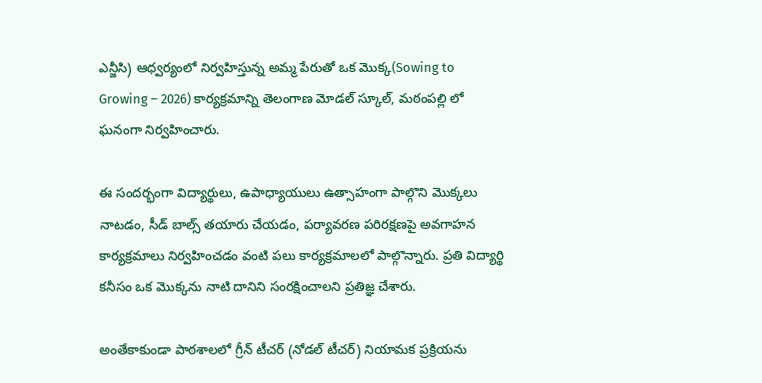ఎన్జీసి) ఆధ్వర్యంలో నిర్వహిస్తున్న అమ్మ పేరుతో ఒక మొక్క(Sowing to Growing – 2026) కార్యక్రమాన్ని తెలంగాణ మోడల్ స్కూల్, మఠంపల్లి లో ఘనంగా నిర్వహించారు.

ఈ సందర్భంగా విద్యార్థులు, ఉపాధ్యాయులు ఉత్సాహంగా పాల్గొని మొక్కలు నాటడం, సీడ్ బాల్స్ తయారు చేయడం, పర్యావరణ పరిరక్షణపై అవగాహన కార్యక్రమాలు నిర్వహించడం వంటి పలు కార్యక్రమాలలో పాల్గొన్నారు. ప్రతి విద్యార్థి కనీసం ఒక మొక్కను నాటి దానిని సంరక్షించాలని ప్రతిజ్ఞ చేశారు.

అంతేకాకుండా పాఠశాలలో గ్రీన్ టీచర్ (నోడల్ టీచర్) నియామక ప్రక్రియను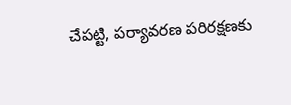చేపట్టి, పర్యావరణ పరిరక్షణకు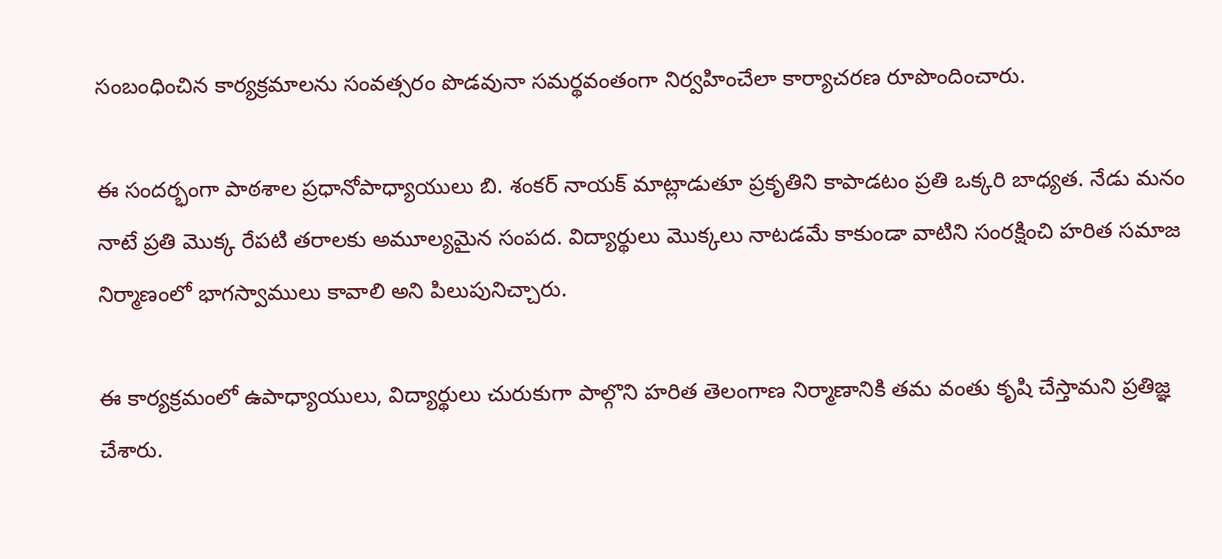సంబంధించిన కార్యక్రమాలను సంవత్సరం పొడవునా సమర్థవంతంగా నిర్వహించేలా కార్యాచరణ రూపొందించారు.

ఈ సందర్భంగా పాఠశాల ప్రధానోపాధ్యాయులు బి. శంకర్ నాయక్ మాట్లాడుతూ ప్రకృతిని కాపాడటం ప్రతి ఒక్కరి బాధ్యత. నేడు మనం నాటే ప్రతి మొక్క రేపటి తరాలకు అమూల్యమైన సంపద. విద్యార్థులు మొక్కలు నాటడమే కాకుండా వాటిని సంరక్షించి హరిత సమాజ నిర్మాణంలో భాగస్వాములు కావాలి అని పిలుపునిచ్చారు.

ఈ కార్యక్రమంలో ఉపాధ్యాయులు, విద్యార్థులు చురుకుగా పాల్గొని హరిత తెలంగాణ నిర్మాణానికి తమ వంతు కృషి చేస్తామని ప్రతిజ్ఞ చేశారు.